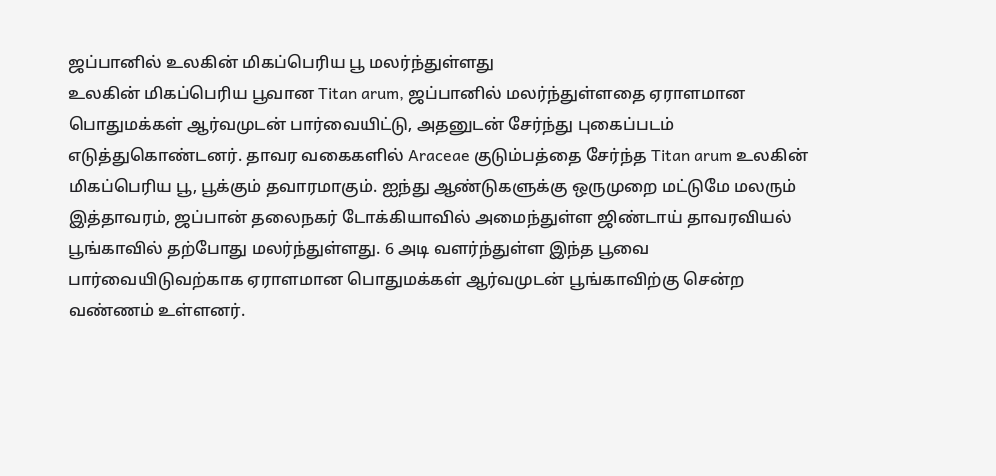ஜப்பானில் உலகின் மிகப்பெரிய பூ மலர்ந்துள்ளது
உலகின் மிகப்பெரிய பூவான Titan arum, ஜப்பானில் மலர்ந்துள்ளதை ஏராளமான பொதுமக்கள் ஆர்வமுடன் பார்வையிட்டு, அதனுடன் சேர்ந்து புகைப்படம் எடுத்துகொண்டனர். தாவர வகைகளில் Araceae குடும்பத்தை சேர்ந்த Titan arum உலகின் மிகப்பெரிய பூ, பூக்கும் தவாரமாகும். ஐந்து ஆண்டுகளுக்கு ஒருமுறை மட்டுமே மலரும் இத்தாவரம், ஜப்பான் தலைநகர் டோக்கியாவில் அமைந்துள்ள ஜிண்டாய் தாவரவியல் பூங்காவில் தற்போது மலர்ந்துள்ளது. 6 அடி வளர்ந்துள்ள இந்த பூவை பார்வையிடுவற்காக ஏராளமான பொதுமக்கள் ஆர்வமுடன் பூங்காவிற்கு சென்ற வண்ணம் உள்ளனர்.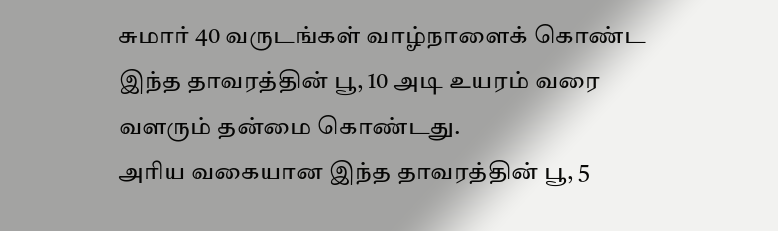சுமார் 40 வருடங்கள் வாழ்நாளைக் கொண்ட இந்த தாவரத்தின் பூ, 10 அடி உயரம் வரை வளரும் தன்மை கொண்டது.
அரிய வகையான இந்த தாவரத்தின் பூ, 5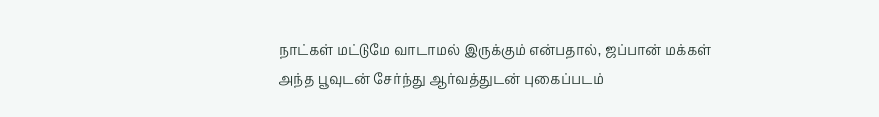நாட்கள் மட்டுமே வாடாமல் இருக்கும் என்பதால், ஜப்பான் மக்கள் அந்த பூவுடன் சேர்ந்து ஆர்வத்துடன் புகைப்படம்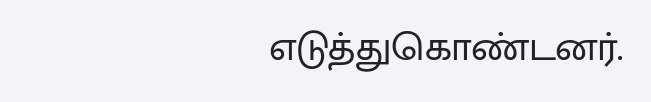எடுத்துகொண்டனர்.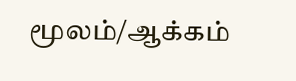மூலம்/ஆக்கம்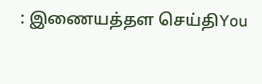: இணையத்தள செய்திYou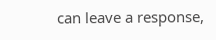can leave a response,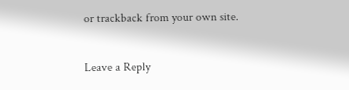or trackback from your own site.

Leave a Reply